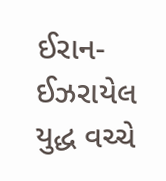ઈરાન-ઈઝરાયેલ યુદ્ધ વચ્ચે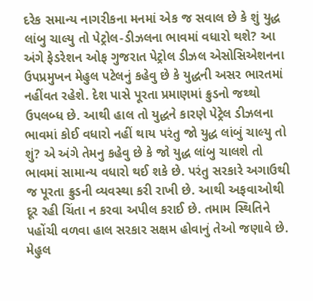દરેક સમાન્ય નાગરીકના મનમાં એક જ સવાલ છે કે શું યુદ્ધ લાંબુ ચાલ્યુ તો પેટ્રોલ-ડીઝલના ભાવમાં વધારો થશે? આ અંગે ફેડરેશન ઓફ ગુજરાત પેટ્રોલ ડીઝલ એસોસિએશનના ઉપપ્રમુખન મેહુલ પટેલનું કહેવુ છે કે યુદ્ધની અસર ભારતમાં નહીંવત રહેશે. દેશ પાસે પૂરતા પ્રમાણમાં ક્રુડનો જથ્થો ઉપલબ્ધ છે. આથી હાલ તો યુદ્ધને કારણે પેટ્રેલ ડીઝલના ભાવમાં કોઈ વધારો નહીં થાય પરંતુ જો યુદ્ધ લાંબું ચાલ્યુ તો શું? એ અંગે તેમનુ કહેવુ છે કે જો યુદ્ધ લાંબુ ચાલશે તો ભાવમાં સામાન્ય વધારો થઈ શકે છે. પરંતુ સરકારે અગાઉથી જ પૂરતા ક્રુડની વ્યવસ્થા કરી રાખી છે. આથી અફવાઓથી દૂર રહી ચિંતા ન કરવા અપીલ કરાઈ છે. તમામ સ્થિતિને પહોંચી વળવા હાલ સરકાર સક્ષમ હોવાનું તેઓ જણાવે છે.
મેહુલ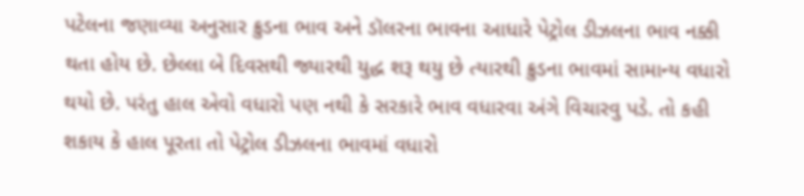પટેલના જણાવ્યા અનુસાર ક્રુડના ભાવ અને ડૉલરના ભાવના આધારે પેટ્રોલ ડીઝલના ભાવ નક્કી થતા હોય છે. છેલ્લા બે દિવસથી જ્યારથી યુદ્ધ શરૂ થયુ છે ત્યારથી ક્રુડના ભાવમાં સામાન્ય વધારો થયો છે. પરંતુ હાલ એવો વધારો પણ નથી કે સરકારે ભાવ વધારવા અંગે વિચારવુ પડે. તો કહી શકાય કે હાલ પૂરતા તો પેટ્રોલ ડીઝલના ભાવમાં વધારો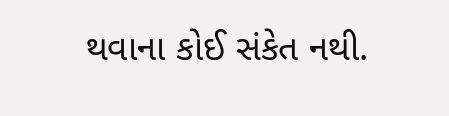થવાના કોઈ સંકેત નથી.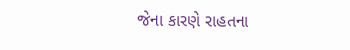જેના કારણે રાહતના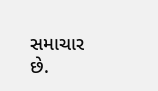સમાચાર છે.